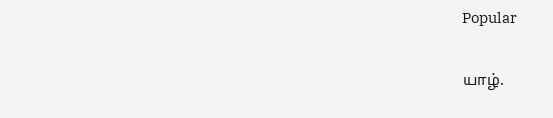Popular

யாழ்.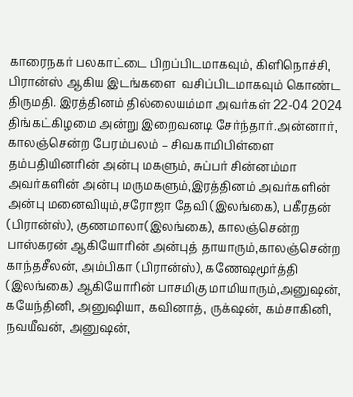காரைநகர் பலகாட்டை பிறப்பிடமாகவும், கிளிநொச்சி, பிரான்ஸ் ஆகிய இடங்களை  வசிப்பிடமாகவும் கொண்ட திருமதி. இரத்தினம் தில்லையம்மா அவர்கள் 22-04 2024 திங்கட்கிழமை அன்று இறைவனடி சேர்ந்தார்.அன்னார், காலஞ்சென்ற பேரம்பலம் – சிவகாமிபிள்ளை தம்பதியினரின் அன்பு மகளும், சுப்பர் சின்னம்மா அவர்களின் அன்பு மருமகளும்,இரத்தினம் அவர்களின் அன்பு மனைவியும்,சரோஜா தேவி (இலங்கை), பகீரதன் (பிரான்ஸ்), குணமாலா(இலங்கை), காலஞ்சென்ற பாஸ்கரன் ஆகியோரின் அன்புத் தாயாரும்,காலஞ்சென்ற காந்தசீலன், அம்பிகா (பிரான்ஸ்), கணேஷமூர்த்தி (இலங்கை) ஆகியோரின் பாசமிகு மாமியாரும்,அனுஷன், கயேந்தினி, அனுஷியா, கவினாத், ருக்‌ஷன், கம்சாகினி, நவயீவன், அனுஷன்,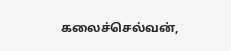கலைச்செல்வன்,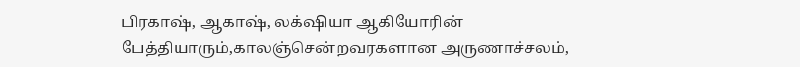பிரகாஷ், ஆகாஷ், லக்‌ஷியா ஆகியோரின் பேத்தியாரும்,காலஞ்சென்றவரகளான அருணாச்சலம்,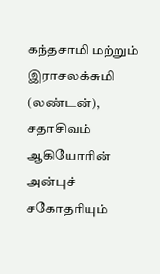கந்தசாமி மற்றும் இராசலக்சுமி (லண்டன்), சதாசிவம் ஆகியோரின் அன்புச் சகோதரியும்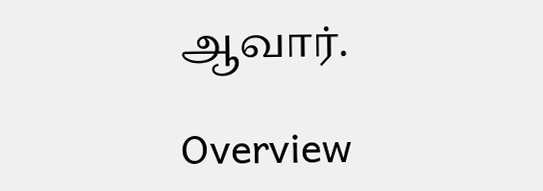ஆவார்.

Overview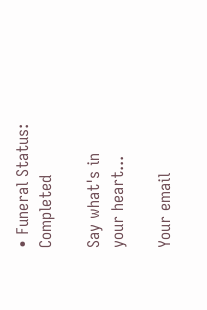• Funeral Status: Completed

Say what's in your heart...

Your email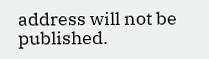address will not be published.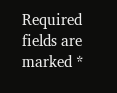Required fields are marked *